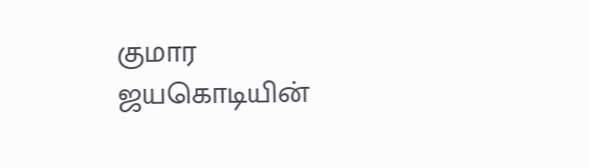குமார ஜயகொடியின்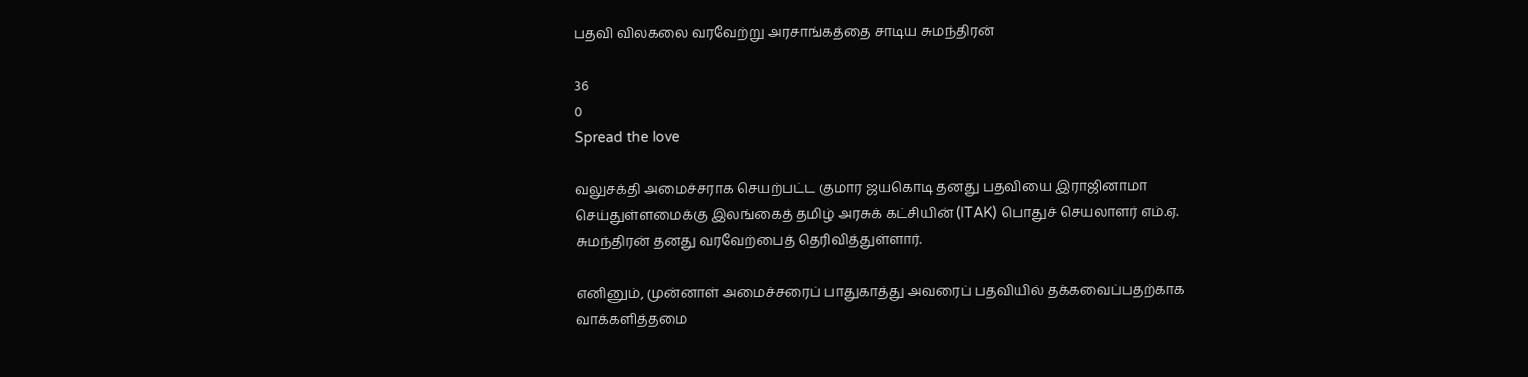பதவி விலகலை வரவேற்று அரசாங்கத்தை சாடிய சுமந்திரன்

36
0
Spread the love

வலுசக்தி அமைச்சராக செயற்பட்ட குமார ஜயகொடி தனது பதவியை இராஜினாமா செய்துள்ளமைக்கு இலங்கைத் தமிழ் அரசுக் கட்சியின் (ITAK) பொதுச் செயலாளர் எம்.ஏ. சுமந்திரன் தனது வரவேற்பைத் தெரிவித்துள்ளார்.

எனினும், முன்னாள் அமைச்சரைப் பாதுகாத்து அவரைப் பதவியில் தக்கவைப்பதற்காக வாக்களித்தமை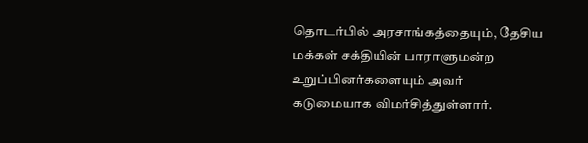தொடர்பில் அரசாங்கத்தையும், தேசிய மக்கள் சக்தியின் பாராளுமன்ற உறுப்பினர்களையும் அவர் கடுமையாக விமர்சித்துள்ளார்.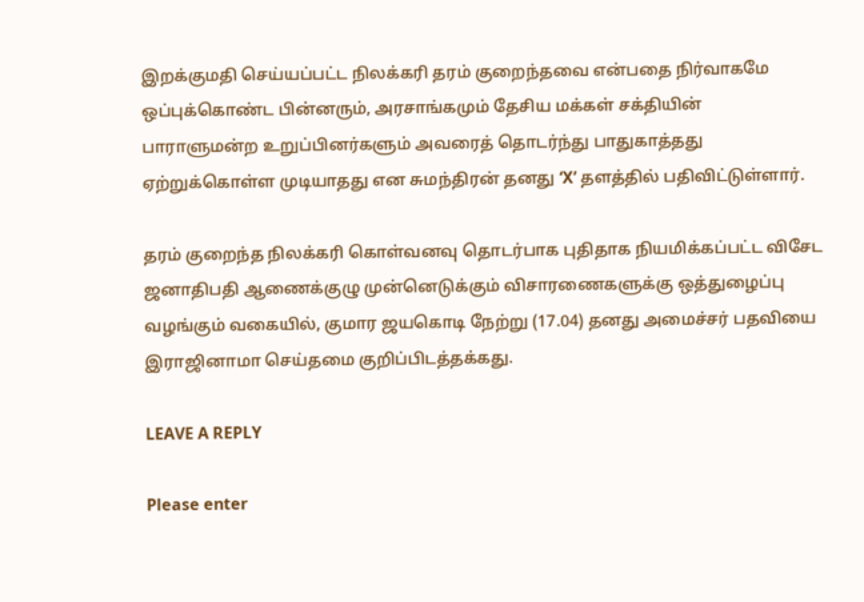இறக்குமதி செய்யப்பட்ட நிலக்கரி தரம் குறைந்தவை என்பதை நிர்வாகமே ஒப்புக்கொண்ட பின்னரும், அரசாங்கமும் தேசிய மக்கள் சக்தியின் பாராளுமன்ற உறுப்பினர்களும் அவரைத் தொடர்ந்து பாதுகாத்தது ஏற்றுக்கொள்ள முடியாதது என சுமந்திரன் தனது ‘X’ தளத்தில் பதிவிட்டுள்ளார்.

தரம் குறைந்த நிலக்கரி கொள்வனவு தொடர்பாக புதிதாக நியமிக்கப்பட்ட விசேட ஜனாதிபதி ஆணைக்குழு முன்னெடுக்கும் விசாரணைகளுக்கு ஒத்துழைப்பு வழங்கும் வகையில், குமார ஜயகொடி நேற்று (17.04) தனது அமைச்சர் பதவியை இராஜினாமா செய்தமை குறிப்பிடத்தக்கது.

LEAVE A REPLY

Please enter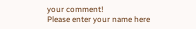your comment!
Please enter your name here